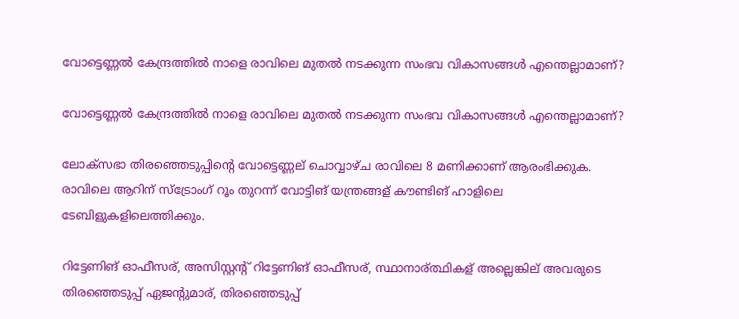വോട്ടെണ്ണല്‍ കേന്ദ്രത്തില്‍ നാളെ രാവിലെ മുതൽ നടക്കുന്ന സംഭവ വികാസങ്ങള്‍ എന്തെല്ലാമാണ്?

വോട്ടെണ്ണല്‍ കേന്ദ്രത്തില്‍ നാളെ രാവിലെ മുതൽ നടക്കുന്ന സംഭവ വികാസങ്ങള്‍ എന്തെല്ലാമാണ്?

ലോക്സഭാ തിരഞ്ഞെടുപ്പിന്റെ വോട്ടെണ്ണല് ചൊവ്വാഴ്ച രാവിലെ 8 മണിക്കാണ് ആരംഭിക്കുക. രാവിലെ ആറിന് സ്ട്രോംഗ് റൂം തുറന്ന് വോട്ടിങ് യന്ത്രങ്ങള് കൗണ്ടിങ് ഹാളിലെ ടേബിളുകളിലെത്തിക്കും.

റിട്ടേണിങ് ഓഫീസര്, അസിസ്റ്റന്റ് റിട്ടേണിങ് ഓഫീസര്, സ്ഥാനാര്ത്ഥികള് അല്ലെങ്കില് അവരുടെ തിരഞ്ഞെടുപ്പ് ഏജന്റുമാര്, തിരഞ്ഞെടുപ്പ്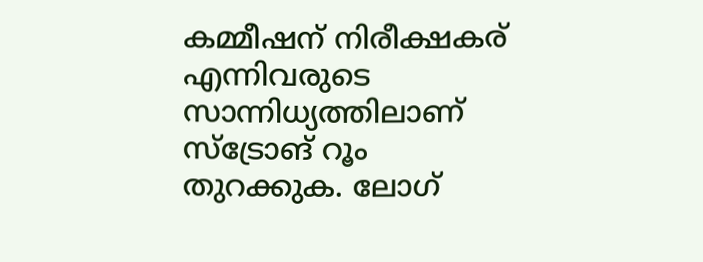കമ്മീഷന് നിരീക്ഷകര് എന്നിവരുടെ സാന്നിധ്യത്തിലാണ് സ്ട്രോങ് റൂം തുറക്കുക. ലോഗ്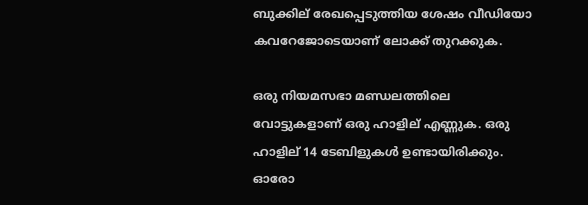ബുക്കില് രേഖപ്പെടുത്തിയ ശേഷം വീഡിയോ കവറേജോടെയാണ് ലോക്ക് തുറക്കുക.

ഒരു നിയമസഭാ മണ്ഡലത്തിലെ വോട്ടുകളാണ് ഒരു ഹാളില് എണ്ണുക. ഒരു ഹാളില് 14 ടേബിളുകള്‍ ഉണ്ടായിരിക്കും. ഓരോ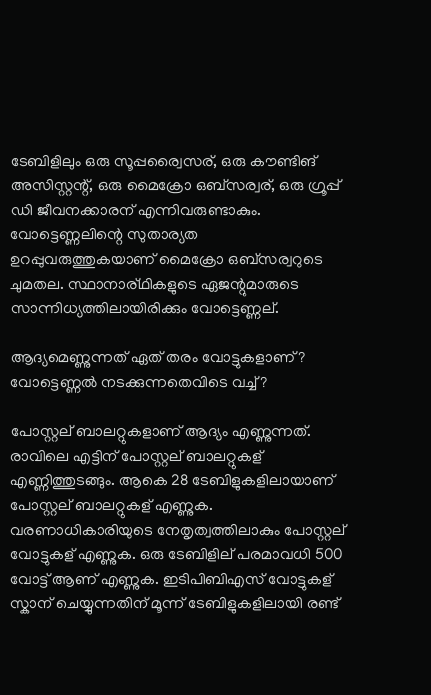ടേബിളിലും ഒരു സൂപ്പര്വൈസര്, ഒരു കൗണ്ടിങ് അസിസ്റ്റന്റ്, ഒരു മൈക്രോ ഒബ്സര്വര്, ഒരു ഗ്രൂപ്പ് ഡി ജീവനക്കാരന് എന്നിവരുണ്ടാകും. വോട്ടെണ്ണലിന്റെ സുതാര്യത ഉറപ്പുവരുത്തുകയാണ് മൈക്രോ ഒബ്സര്വറുടെ ചുമതല. സ്ഥാനാര്ഥികളുടെ ഏജന്റുമാരുടെ സാന്നിധ്യത്തിലായിരിക്കും വോട്ടെണ്ണല്.

ആദ്യമെണ്ണുന്നത് ഏത് തരം വോട്ടുകളാണ്? വോട്ടെണ്ണല്‍ നടക്കുന്നതെവിടെ വച്ച്‌?

പോസ്റ്റല് ബാലറ്റുകളാണ് ആദ്യം എണ്ണുന്നത്. രാവിലെ എട്ടിന് പോസ്റ്റല് ബാലറ്റുകള് എണ്ണിത്തുടങ്ങും. ആകെ 28 ടേബിളുകളിലായാണ് പോസ്റ്റല് ബാലറ്റുകള് എണ്ണുക. വരണാധികാരിയുടെ നേതൃത്വത്തിലാകും പോസ്റ്റല് വോട്ടുകള് എണ്ണുക. ഒരു ടേബിളില് പരമാവധി 500 വോട്ട് ആണ് എണ്ണുക. ഇടിപിബിഎസ് വോട്ടുകള് സ്കാന് ചെയ്യുന്നതിന് മൂന്ന് ടേബിളുകളിലായി രണ്ട്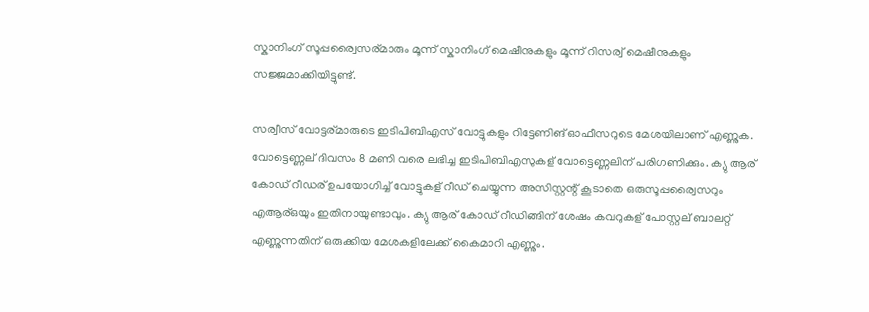സ്കാനിംഗ് സൂപ്പര്വൈസര്മാരും മൂന്ന് സ്കാനിംഗ് മെഷീനുകളും മൂന്ന് റിസര്വ് മെഷീനുകളും സജ്ജമാക്കിയിട്ടുണ്ട്.

സര്വീസ് വോട്ടര്മാരുടെ ഇടിപിബിഎസ് വോട്ടുകളും റിട്ടേണിങ് ഓഫീസറുടെ മേശയിലാണ് എണ്ണുക. വോട്ടെണ്ണല് ദിവസം 8 മണി വരെ ലഭിച്ച ഇടിപിബിഎസുകള് വോട്ടെണ്ണലിന് പരിഗണിക്കും. ക്യു ആര് കോഡ് റീഡര് ഉപയോഗിച്ച്‌ വോട്ടുകള് റീഡ് ചെയ്യുന്ന അസിസ്റ്റന്റ് കൂടാതെ ഒരുസൂപ്പര്വൈസറും എആര്ഒയും ഇതിനായുണ്ടാവും. ക്യു ആര് കോഡ് റീഡിങ്ങിന് ശേഷം കവറുകള് പോസ്റ്റല് ബാലറ്റ് എണ്ണുന്നതിന് ഒരുക്കിയ മേശകളിലേക്ക് കൈമാറി എണ്ണും.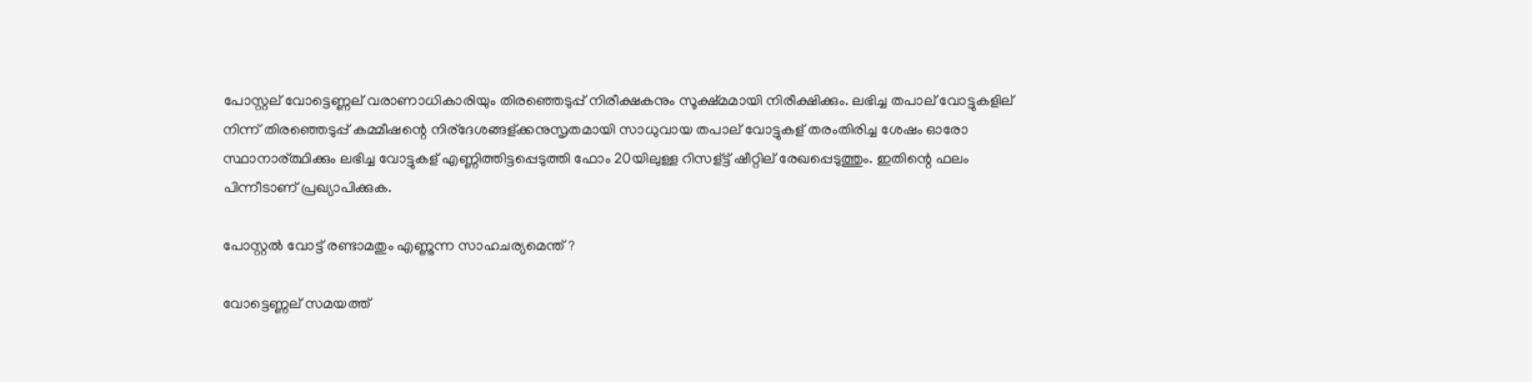പോസ്റ്റല് വോട്ടെണ്ണല് വരാണാധികാരിയും തിരഞ്ഞെടുപ്പ് നിരീക്ഷകനും സൂക്ഷ്മമായി നിരീക്ഷിക്കും. ലഭിച്ച തപാല് വോട്ടുകളില് നിന്ന് തിരഞ്ഞെടുപ്പ് കമ്മീഷന്റെ നിര്ദേശങ്ങള്ക്കനുസൃതമായി സാധുവായ തപാല് വോട്ടുകള് തരംതിരിച്ച ശേഷം ഓരോ സ്ഥാനാര്ത്ഥിക്കും ലഭിച്ച വോട്ടുകള് എണ്ണിത്തിട്ടപ്പെടുത്തി ഫോം 20യിലുള്ള റിസള്ട്ട് ഷീറ്റില് രേഖപ്പെടുത്തും. ഇതിന്റെ ഫലം പിന്നീടാണ് പ്രഖ്യാപിക്കുക.

പോസ്റ്റല്‍ വോട്ട് രണ്ടാമതും എണ്ണുന്ന സാഹചര്യമെന്ത്?

വോട്ടെണ്ണല് സമയത്ത്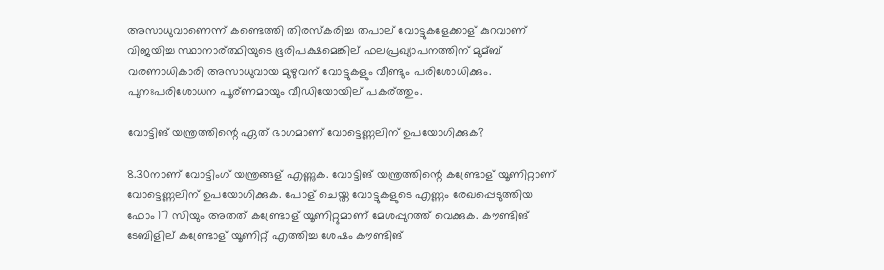അസാധുവാണെന്ന് കണ്ടെത്തി തിരസ്കരിച്ച തപാല് വോട്ടുകളേക്കാള് കുറവാണ് വിജയിച്ച സ്ഥാനാര്ത്ഥിയുടെ ഭൂരിപക്ഷമെങ്കില് ഫലപ്രഖ്യാപനത്തിന് മുമ്ബ് വരണാധികാരി അസാധുവായ മുഴുവന് വോട്ടുകളും വീണ്ടും പരിശോധിക്കും. പുനഃപരിശോധന പൂര്ണമായും വീഡിയോയില് പകര്ത്തും.

വോട്ടിങ് യന്ത്രത്തിന്റെ ഏത് ഭാഗമാണ് വോട്ടെണ്ണലിന് ഉപയോഗിക്കുക?

8.30നാണ് വോട്ടിംഗ് യന്ത്രങ്ങള് എണ്ണുക. വോട്ടിങ് യന്ത്രത്തിന്റെ കണ്ട്രോള് യൂണിറ്റാണ് വോട്ടെണ്ണലിന് ഉപയോഗിക്കുക. പോള് ചെയ്ത വോട്ടുകളുടെ എണ്ണം രേഖപ്പെടുത്തിയ ഫോം 17 സിയും അതത് കണ്ട്രോള് യൂണിറ്റുമാണ് മേശപ്പുറത്ത് വെക്കുക. കൗണ്ടിങ് ടേബിളില് കണ്ട്രോള് യൂണിറ്റ് എത്തിച്ച ശേഷം കൗണ്ടിങ്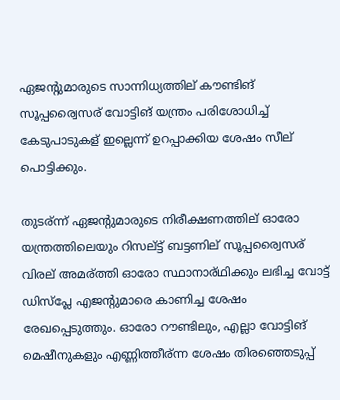ഏജന്റുമാരുടെ സാന്നിധ്യത്തില് കൗണ്ടിങ് സൂപ്പര്വൈസര് വോട്ടിങ് യന്ത്രം പരിശോധിച്ച്‌ കേടുപാടുകള് ഇല്ലെന്ന് ഉറപ്പാക്കിയ ശേഷം സീല് പൊട്ടിക്കും.

തുടര്ന്ന് ഏജന്റുമാരുടെ നിരീക്ഷണത്തില് ഓരോ യന്ത്രത്തിലെയും റിസല്ട്ട് ബട്ടണില് സൂപ്പര്വൈസര് വിരല് അമര്ത്തി ഓരോ സ്ഥാനാര്ഥിക്കും ലഭിച്ച വോട്ട് ഡിസ്പ്ലേ എജന്റുമാരെ കാണിച്ച ശേഷം രേഖപ്പെടുത്തും. ഓരോ റൗണ്ടിലും, എല്ലാ വോട്ടിങ് മെഷീനുകളും എണ്ണിത്തീര്ന്ന ശേഷം തിരഞ്ഞെടുപ്പ്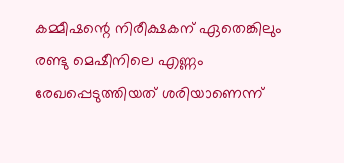കമ്മീഷന്റെ നിരീക്ഷകന് ഏതെങ്കിലും രണ്ടു മെഷീനിലെ എണ്ണം രേഖപ്പെടുത്തിയത് ശരിയാണെന്ന്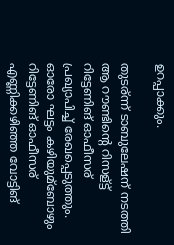ഉറപ്പാക്കും.

തുടര്ന്ന് ടാബുലേഷന് നടത്തി ആ റൗണ്ടിന്റെ റിസള്ട്ട് റിട്ടേണിങ് ഓഫീസര് പ്രഖ്യാപിച്ച്‌ രേഖപ്പെടുത്തും. ഓരോ ഘട്ടം കഴിയുമ്ബോഴും റിട്ടേണിങ് ഓഫീസര് എണ്ണിക്കഴിഞ്ഞ വോട്ടിങ്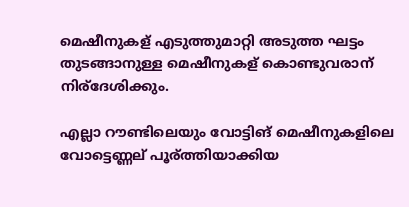മെഷീനുകള് എടുത്തുമാറ്റി അടുത്ത ഘട്ടം തുടങ്ങാനുള്ള മെഷീനുകള് കൊണ്ടുവരാന് നിര്ദേശിക്കും.

എല്ലാ റൗണ്ടിലെയും വോട്ടിങ് മെഷീനുകളിലെ വോട്ടെണ്ണല് പൂര്ത്തിയാക്കിയ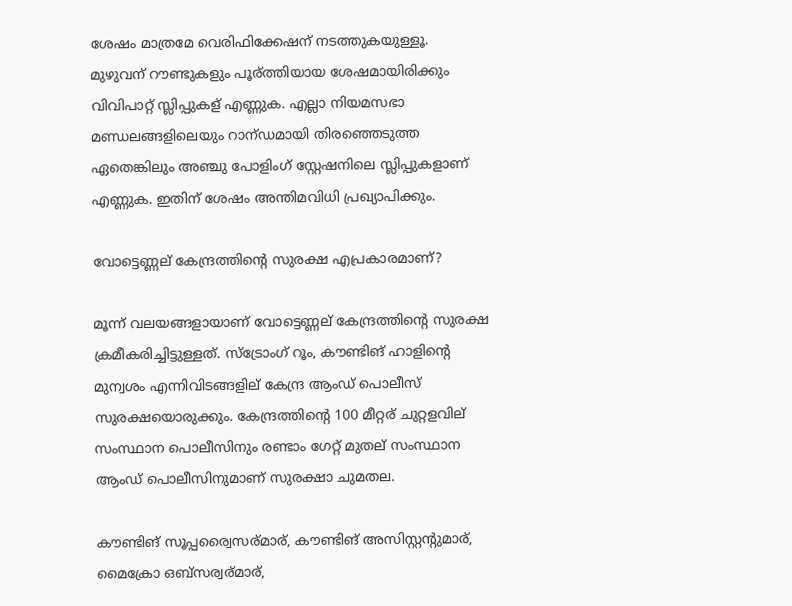ശേഷം മാത്രമേ വെരിഫിക്കേഷന് നടത്തുകയുള്ളൂ. മുഴുവന് റൗണ്ടുകളും പൂര്ത്തിയായ ശേഷമായിരിക്കും വിവിപാറ്റ് സ്ലിപ്പുകള് എണ്ണുക. എല്ലാ നിയമസഭാ മണ്ഡലങ്ങളിലെയും റാന്ഡമായി തിരഞ്ഞെടുത്ത ഏതെങ്കിലും അഞ്ചു പോളിംഗ് സ്റ്റേഷനിലെ സ്ലിപ്പുകളാണ് എണ്ണുക. ഇതിന് ശേഷം അന്തിമവിധി പ്രഖ്യാപിക്കും.

വോട്ടെണ്ണല് കേന്ദ്രത്തിന്റെ സുരക്ഷ എപ്രകാരമാണ്?

മൂന്ന് വലയങ്ങളായാണ് വോട്ടെണ്ണല് കേന്ദ്രത്തിന്റെ സുരക്ഷ ക്രമീകരിച്ചിട്ടുള്ളത്. സ്ട്രോംഗ് റൂം, കൗണ്ടിങ് ഹാളിന്റെ മുന്വശം എന്നിവിടങ്ങളില് കേന്ദ്ര ആംഡ് പൊലീസ് സുരക്ഷയൊരുക്കും. കേന്ദ്രത്തിന്റെ 100 മീറ്റര് ചുറ്റളവില് സംസ്ഥാന പൊലീസിനും രണ്ടാം ഗേറ്റ് മുതല് സംസ്ഥാന ആംഡ് പൊലീസിനുമാണ് സുരക്ഷാ ചുമതല.

കൗണ്ടിങ് സൂപ്പര്വൈസര്മാര്, കൗണ്ടിങ് അസിസ്റ്റന്റുമാര്, മൈക്രോ ഒബ്സര്വര്മാര്,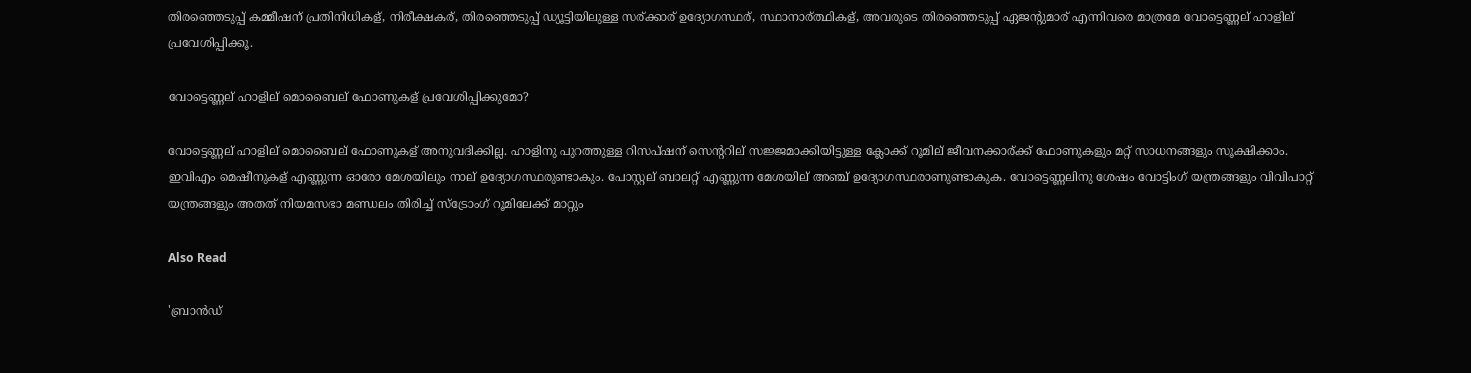തിരഞ്ഞെടുപ്പ് കമ്മീഷന് പ്രതിനിധികള്, നിരീക്ഷകര്, തിരഞ്ഞെടുപ്പ് ഡ്യൂട്ടിയിലുള്ള സര്ക്കാര് ഉദ്യോഗസ്ഥര്, സ്ഥാനാര്ത്ഥികള്, അവരുടെ തിരഞ്ഞെടുപ്പ് ഏജന്റുമാര് എന്നിവരെ മാത്രമേ വോട്ടെണ്ണല് ഹാളില് പ്രവേശിപ്പിക്കൂ.

വോട്ടെണ്ണല് ഹാളില് മൊബൈല് ഫോണുകള് പ്രവേശിപ്പിക്കുമോ?

വോട്ടെണ്ണല് ഹാളില് മൊബൈല് ഫോണുകള് അനുവദിക്കില്ല. ഹാളിനു പുറത്തുള്ള റിസപ്ഷന് സെന്ററില് സജ്ജമാക്കിയിട്ടുള്ള ക്ലോക്ക് റൂമില് ജീവനക്കാര്ക്ക് ഫോണുകളും മറ്റ് സാധനങ്ങളും സൂക്ഷിക്കാം. ഇവിഎം മെഷീനുകള് എണ്ണുന്ന ഓരോ മേശയിലും നാല് ഉദ്യോഗസ്ഥരുണ്ടാകും. പോസ്റ്റല് ബാലറ്റ് എണ്ണുന്ന മേശയില് അഞ്ച് ഉദ്യോഗസ്ഥരാണുണ്ടാകുക. വോട്ടെണ്ണലിനു ശേഷം വോട്ടിംഗ് യന്ത്രങ്ങളും വിവിപാറ്റ് യന്ത്രങ്ങളും അതത് നിയമസഭാ മണ്ഡലം തിരിച്ച്‌ സ്ട്രോംഗ് റൂമിലേക്ക് മാറ്റും

Also Read

'ബ്രാൻഡ്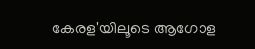കേരള'യിലൂടെ ആഗോള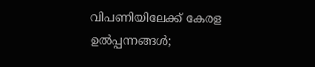വിപണിയിലേക്ക് കേരള ഉൽപ്പന്നങ്ങൾ;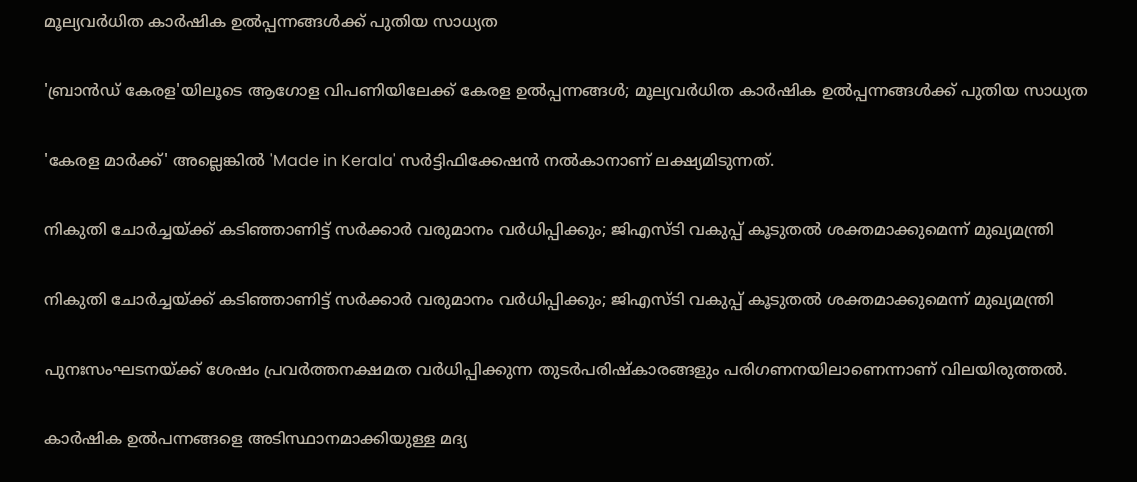മൂല്യവർധിത കാർഷിക ഉൽപ്പന്നങ്ങൾക്ക് പുതിയ സാധ്യത

'ബ്രാൻഡ് കേരള'യിലൂടെ ആഗോള വിപണിയിലേക്ക് കേരള ഉൽപ്പന്നങ്ങൾ; മൂല്യവർധിത കാർഷിക ഉൽപ്പന്നങ്ങൾക്ക് പുതിയ സാധ്യത

'കേരള മാർക്ക്' അല്ലെങ്കിൽ 'Made in Kerala' സർട്ടിഫിക്കേഷൻ നൽകാനാണ് ലക്ഷ്യമിടുന്നത്.

നികുതി ചോർച്ചയ്ക്ക് കടിഞ്ഞാണിട്ട് സർക്കാർ വരുമാനം വർധിപ്പിക്കും; ജിഎസ്‌ടി വകുപ്പ് കൂടുതൽ ശക്തമാക്കുമെന്ന് മുഖ്യമന്ത്രി

നികുതി ചോർച്ചയ്ക്ക് കടിഞ്ഞാണിട്ട് സർക്കാർ വരുമാനം വർധിപ്പിക്കും; ജിഎസ്‌ടി വകുപ്പ് കൂടുതൽ ശക്തമാക്കുമെന്ന് മുഖ്യമന്ത്രി

പുനഃസംഘടനയ്ക്ക് ശേഷം പ്രവർത്തനക്ഷമത വർധിപ്പിക്കുന്ന തുടർപരിഷ്കാരങ്ങളും പരിഗണനയിലാണെന്നാണ് വിലയിരുത്തൽ.

കാർഷിക ഉൽപന്നങ്ങളെ അടിസ്ഥാനമാക്കിയുള്ള മദ്യ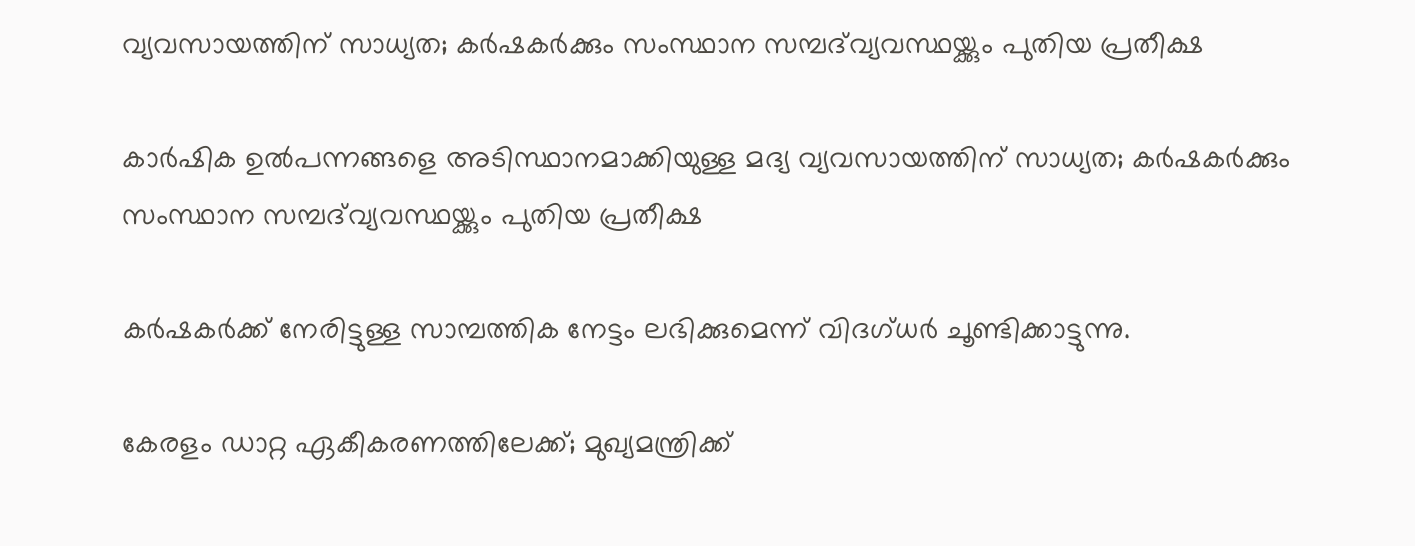വ്യവസായത്തിന് സാധ്യത; കർഷകർക്കും സംസ്ഥാന സമ്പദ്‌വ്യവസ്ഥയ്ക്കും പുതിയ പ്രതീക്ഷ

കാർഷിക ഉൽപന്നങ്ങളെ അടിസ്ഥാനമാക്കിയുള്ള മദ്യ വ്യവസായത്തിന് സാധ്യത; കർഷകർക്കും സംസ്ഥാന സമ്പദ്‌വ്യവസ്ഥയ്ക്കും പുതിയ പ്രതീക്ഷ

കർഷകർക്ക് നേരിട്ടുള്ള സാമ്പത്തിക നേട്ടം ലഭിക്കുമെന്ന് വിദഗ്ധർ ചൂണ്ടിക്കാട്ടുന്നു.

കേരളം ഡാറ്റ ഏകീകരണത്തിലേക്ക്; മുഖ്യമന്ത്രിക്ക്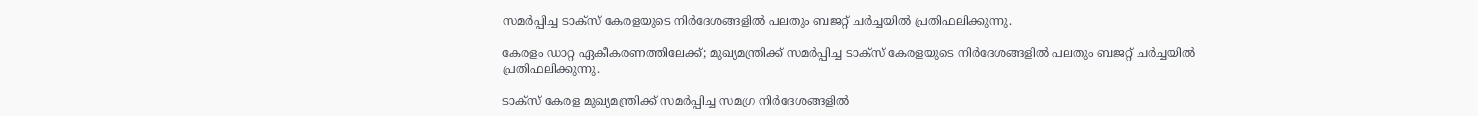സമർപ്പിച്ച ടാക്സ് കേരളയുടെ നിർദേശങ്ങളിൽ പലതും ബജറ്റ് ചർച്ചയിൽ പ്രതിഫലിക്കുന്നു.

കേരളം ഡാറ്റ ഏകീകരണത്തിലേക്ക്; മുഖ്യമന്ത്രിക്ക് സമർപ്പിച്ച ടാക്സ് കേരളയുടെ നിർദേശങ്ങളിൽ പലതും ബജറ്റ് ചർച്ചയിൽ പ്രതിഫലിക്കുന്നു.

ടാക്സ് കേരള മുഖ്യമന്ത്രിക്ക് സമർപ്പിച്ച സമഗ്ര നിർദേശങ്ങളിൽ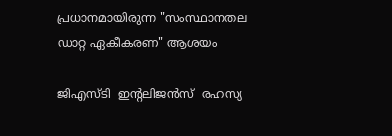പ്രധാനമായിരുന്ന "സംസ്ഥാനതല ഡാറ്റ ഏകീകരണ" ആശയം

ജിഎസ്‌ടി  ഇന്റലിജൻസ്  രഹസ്യ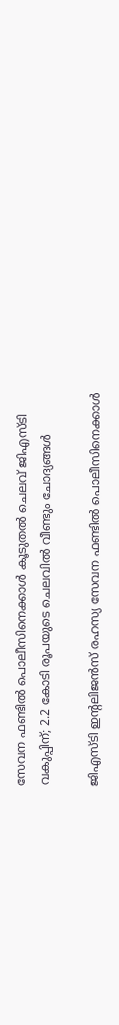സേവന ഫണ്ടിൽ പൊലീസിനെക്കാൾ കൂടുതൽ ചെലവ് ജിഎസ്‌ടി വകുപ്പിന്; 2.2 കോടി രൂപയുടെ ചെലവിൽ വീണ്ടും ചോദ്യങ്ങൾ

ജിഎസ്‌ടി ഇന്റലിജൻസ് രഹസ്യ സേവന ഫണ്ടിൽ പൊലീസിനെക്കാൾ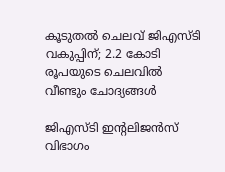കൂടുതൽ ചെലവ് ജിഎസ്‌ടി വകുപ്പിന്; 2.2 കോടി രൂപയുടെ ചെലവിൽ വീണ്ടും ചോദ്യങ്ങൾ

ജിഎസ്‌ടി ഇന്റലിജൻസ് വിഭാഗം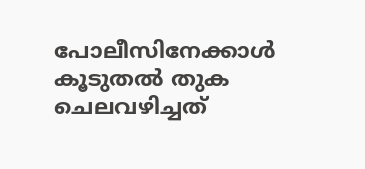പോലീസിനേക്കാൾ കൂടുതൽ തുക ചെലവഴിച്ചത്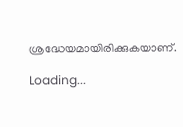ശ്രദ്ധേയമായിരിക്കുകയാണ്.

Loading...